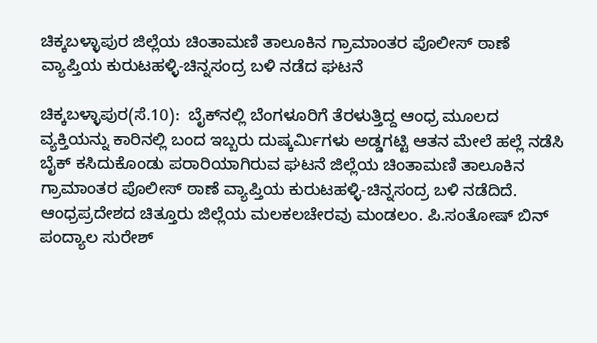ಚಿಕ್ಕಬಳ್ಳಾಪುರ ಜಿಲ್ಲೆಯ ಚಿಂತಾಮಣಿ ತಾಲೂಕಿನ ಗ್ರಾಮಾಂತರ ಪೊಲೀಸ್‌ ಠಾಣೆ ವ್ಯಾಪ್ತಿಯ ಕುರುಟಹಳ್ಳಿ-ಚಿನ್ನಸಂದ್ರ ಬಳಿ ನಡೆದ ಘಟನೆ

ಚಿಕ್ಕಬಳ್ಳಾಪುರ(ಸೆ.10):  ಬೈಕ್‌ನಲ್ಲಿ ಬೆಂಗಳೂರಿಗೆ ತೆರಳುತ್ತಿದ್ದ ಆಂಧ್ರ ಮೂಲದ ವ್ಯಕ್ತಿಯನ್ನು ಕಾರಿನಲ್ಲಿ ಬಂದ ಇಬ್ಬರು ದುಷ್ಕರ್ಮಿಗಳು ಅಡ್ಡಗಟ್ಟಿ ಆತನ ಮೇಲೆ ಹಲ್ಲೆ ನಡೆಸಿ ಬೈಕ್‌ ಕಸಿದುಕೊಂಡು ಪರಾರಿಯಾಗಿರುವ ಘಟನೆ ಜಿಲ್ಲೆಯ ಚಿಂತಾಮಣಿ ತಾಲೂಕಿನ ಗ್ರಾಮಾಂತರ ಪೊಲೀಸ್‌ ಠಾಣೆ ವ್ಯಾಪ್ತಿಯ ಕುರುಟಹಳ್ಳಿ-ಚಿನ್ನಸಂದ್ರ ಬಳಿ ನಡೆದಿದೆ. ಆಂಧ್ರಪ್ರದೇಶದ ಚಿತ್ತೂರು ಜಿಲ್ಲೆಯ ಮಲಕಲಚೇರವು ಮಂಡಲಂ. ಪಿ.ಸಂತೋಷ್‌ ಬಿನ್‌ ಪಂದ್ಯಾಲ ಸುರೇಶ್‌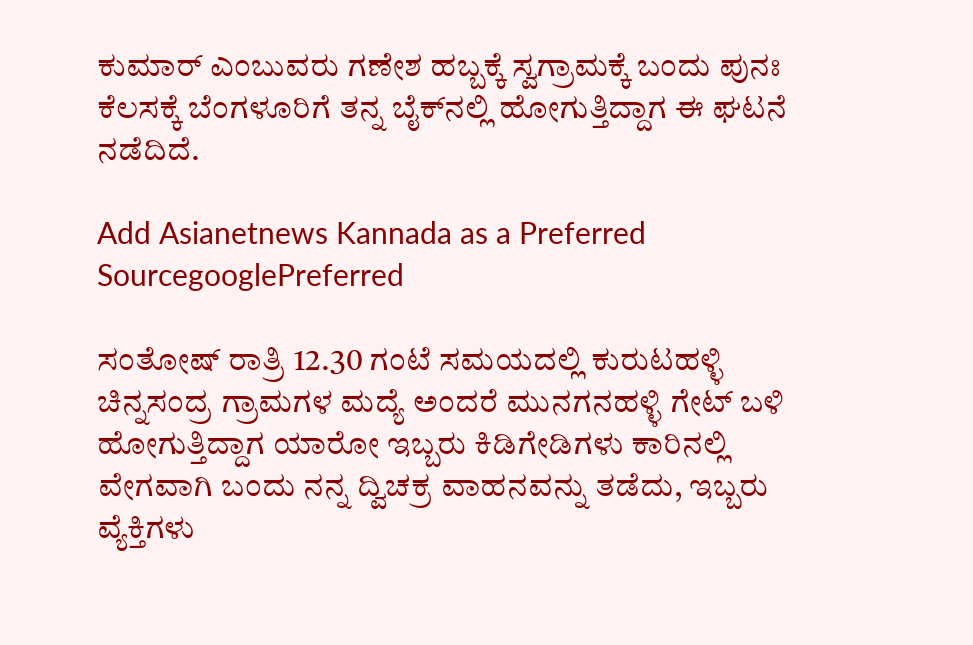ಕುಮಾರ್‌ ಎಂಬುವರು ಗಣೇಶ ಹಬ್ಬಕ್ಕೆ ಸ್ವಗ್ರಾಮಕ್ಕೆ ಬಂದು ಪುನಃ ಕೆಲಸಕ್ಕೆ ಬೆಂಗಳೂರಿಗೆ ತನ್ನ ಬೈಕ್‌ನಲ್ಲಿ ಹೋಗುತ್ತಿದ್ದಾಗ ಈ ಘಟನೆ ನಡೆದಿದೆ.

Add Asianetnews Kannada as a Preferred SourcegooglePreferred

ಸಂತೋಷ್‌ ರಾತ್ರಿ 12.30 ಗಂಟೆ ಸಮಯದಲ್ಲಿ ಕುರುಟಹಳ್ಳಿ ಚಿನ್ನಸಂದ್ರ ಗ್ರಾಮಗಳ ಮದ್ಯೆ ಅಂದರೆ ಮುನಗನಹಳ್ಳಿ ಗೇಟ್‌ ಬಳಿ ಹೋಗುತ್ತಿದ್ದಾಗ ಯಾರೋ ಇಬ್ಬರು ಕಿಡಿಗೇಡಿಗಳು ಕಾರಿನಲ್ಲಿ ವೇಗವಾಗಿ ಬಂದು ನನ್ನ ದ್ವಿಚಕ್ರ ವಾಹನವನ್ನು ತಡೆದು, ಇಬ್ಬರು ವ್ಯೆಕ್ತಿಗಳು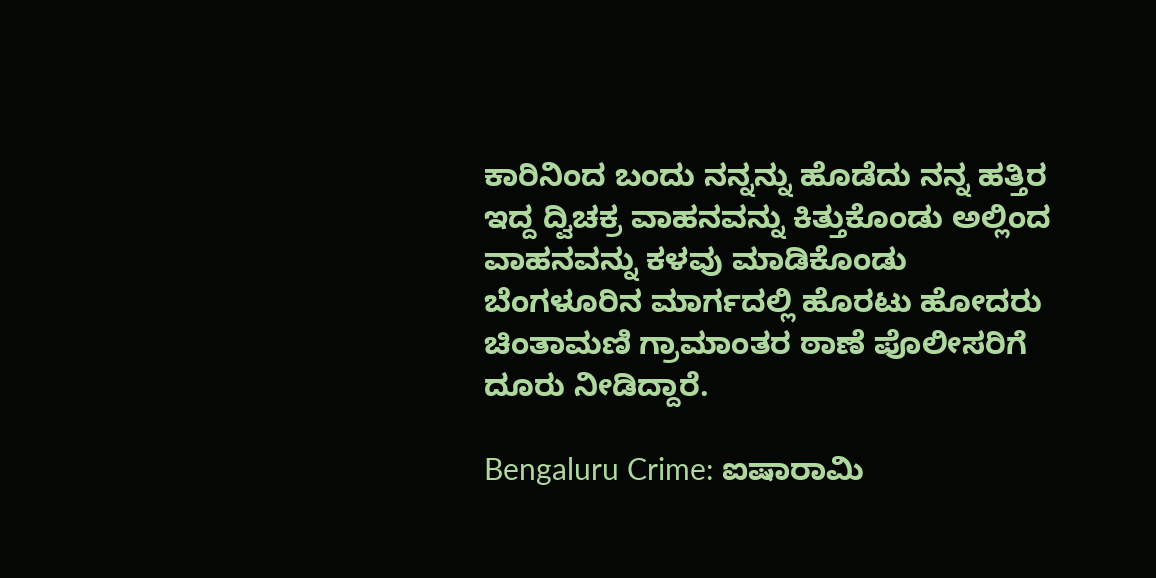ಕಾರಿನಿಂದ ಬಂದು ನನ್ನನ್ನು ಹೊಡೆದು ನನ್ನ ಹತ್ತಿರ ಇದ್ದ ದ್ವಿಚಕ್ರ ವಾಹನವನ್ನು ಕಿತ್ತುಕೊಂಡು ಅಲ್ಲಿಂದ ವಾಹನವನ್ನು ಕಳವು ಮಾಡಿಕೊಂಡು ಬೆಂಗಳೂರಿನ ಮಾರ್ಗದಲ್ಲಿ ಹೊರಟು ಹೋದರು ಚಿಂತಾಮಣಿ ಗ್ರಾಮಾಂತರ ಠಾಣೆ ಪೊಲೀಸರಿಗೆ ದೂರು ನೀಡಿದ್ದಾರೆ.

Bengaluru Crime: ಐಷಾರಾಮಿ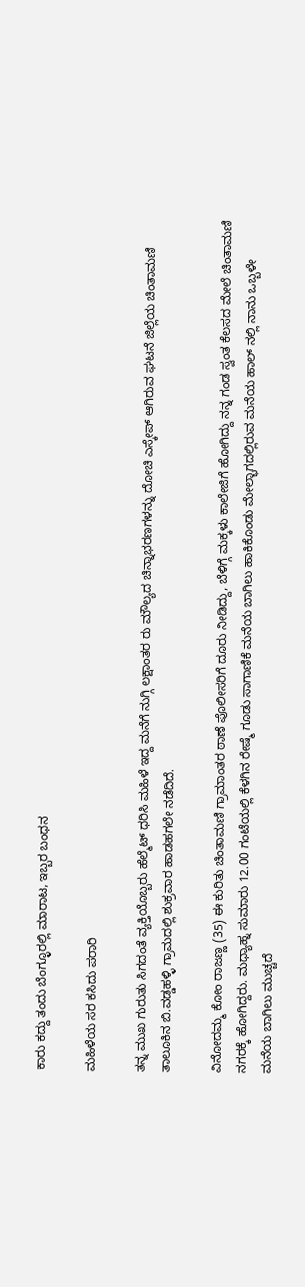ಕಾರು ಕದ್ದು ತಂದು ಬೆಂಗ್ಳೂರಲ್ಲಿ ಮಾರಾಟ, ಇಬ್ಬರ ಬಂಧನ

ಮಹಿಳೆಯ ಸರ ಕಸಿದು ಪರಾರಿ

ತನ್ನ ಮುಖ ಗುರುತು ಸಿಗದಂತೆ ವ್ಯಕ್ತಿಯೊಬ್ಬರು ಹೆಲ್ಮೆಟ್‌ ಧರಿಸಿ ಮಹಿಳೆ ಇದ್ದ ಮನೆಗೆ ನುಗ್ಗಿ ಲಕ್ಷಾಂತರ ರು ಮೌಲ್ಯದ ಚಿನ್ನಾಭರಣಗಳನ್ನು ದೋಚಿ ಎಸ್ಕೇಪ್‌ ಆಗಿರುವ ಘಟನೆ ಜಿಲ್ಲೆಯ ಚಿಂತಾಮಣಿ ತಾಲೂಕಿನ ಬಿ.ವಡ್ಡಹಳ್ಳಿ ಗ್ರಾಮದಲ್ಲಿ ಶುಕ್ರವಾರ ಹಾಡಹಗಲೇ ನಡೆದಿದೆ.

ವಿನೋದಮ್ಮ ಕೋಂ ರಾಜಣ್ಣ (35) ಈ ಕುರಿತು ಚಿಂತಾಮಣಿ ಗ್ರಾಮಾಂತರ ಠಾಣೆ ಪೊಲೀಸರಿಗೆ ದೂರು ನೀಡಿದ್ದು, ಬೆಳಿಗ್ಗೆ ಮಕ್ಕಳು ಕಾಲೇಜಿಗೆ ಹೋಗಿದ್ದು ನನ್ನ ಗಂಡ ಸ್ವಂತ ಕೆಲಸದ ಮೇಲೆ ಚಿಂತಾಮಣಿ ನಗರಕ್ಕೆ ಹೋಗಿದ್ದರು. ಮಧ್ಯಾಹ್ನ ಸುಮಾರು 12.00 ಗಂಟೆಯಲ್ಲಿ ಕೆಳಗಿನ ರೇಷ್ಮೆ ಗೂಡು ಸಾಗಾಣಿಕೆ ಮನೆಯ ಬಾಗಿಲು ಹಾಕಿಕೊಂಡು ಮೇಲ್ಭಾಗದಲ್ಲಿರುವ ಮನೆಯ ಹಾಲ್‌ ನಲ್ಲಿ ನಾನು ಒಬ್ಬಳೇ ಮನೆಯ ಬಾಗಿಲು ಮುಚ್ಚದೆ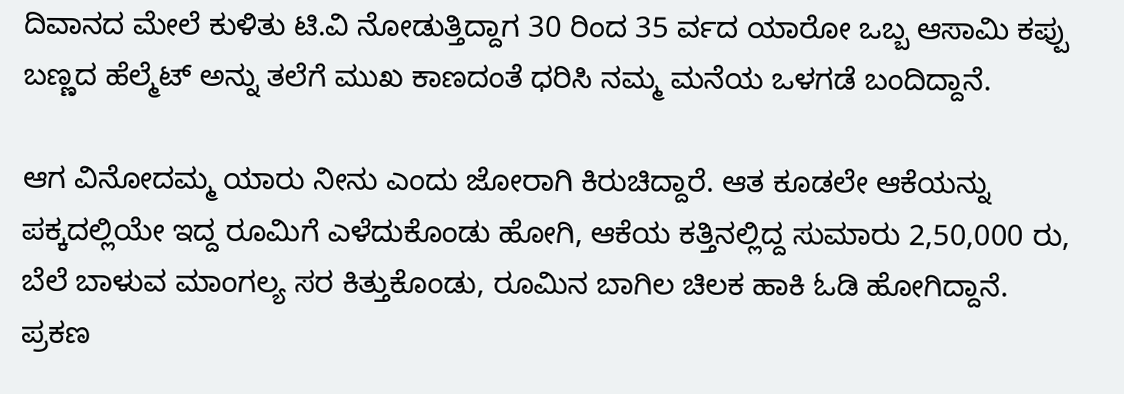ದಿವಾನದ ಮೇಲೆ ಕುಳಿತು ಟಿ.ವಿ ನೋಡುತ್ತಿದ್ದಾಗ 30 ರಿಂದ 35 ರ್ವದ ಯಾರೋ ಒಬ್ಬ ಆಸಾಮಿ ಕಪ್ಪು ಬಣ್ಣದ ಹೆಲ್ಮೆಟ್‌ ಅನ್ನು ತಲೆಗೆ ಮುಖ ಕಾಣದಂತೆ ಧರಿಸಿ ನಮ್ಮ ಮನೆಯ ಒಳಗಡೆ ಬಂದಿದ್ದಾನೆ.

ಆಗ ವಿನೋದಮ್ಮ ಯಾರು ನೀನು ಎಂದು ಜೋರಾಗಿ ಕಿರುಚಿದ್ದಾರೆ. ಆತ ಕೂಡಲೇ ಆಕೆಯನ್ನು ಪಕ್ಕದಲ್ಲಿಯೇ ಇದ್ದ ರೂಮಿಗೆ ಎಳೆದುಕೊಂಡು ಹೋಗಿ, ಆಕೆಯ ಕತ್ತಿನಲ್ಲಿದ್ದ ಸುಮಾರು 2,50,000 ರು, ಬೆಲೆ ಬಾಳುವ ಮಾಂಗಲ್ಯ ಸರ ಕಿತ್ತುಕೊಂಡು, ರೂಮಿನ ಬಾಗಿಲ ಚಿಲಕ ಹಾಕಿ ಓಡಿ ಹೋಗಿದ್ದಾನೆ. ಪ್ರಕಣ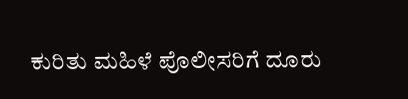ಕುರಿತು ಮಹಿಳೆ ಪೊಲೀಸರಿಗೆ ದೂರು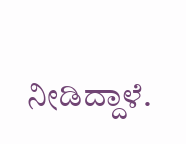ನೀಡಿದ್ದಾಳೆ.